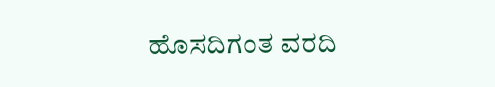ಹೊಸದಿಗಂತ ವರದಿ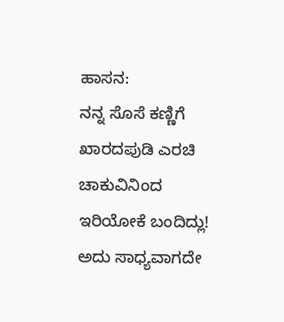ಹಾಸನ:
ನನ್ನ ಸೊಸೆ ಕಣ್ಣಿಗೆ ಖಾರದಪುಡಿ ಎರಚಿ ಚಾಕುವಿನಿಂದ ಇರಿಯೋಕೆ ಬಂದಿದ್ಲು! ಅದು ಸಾಧ್ಯವಾಗದೇ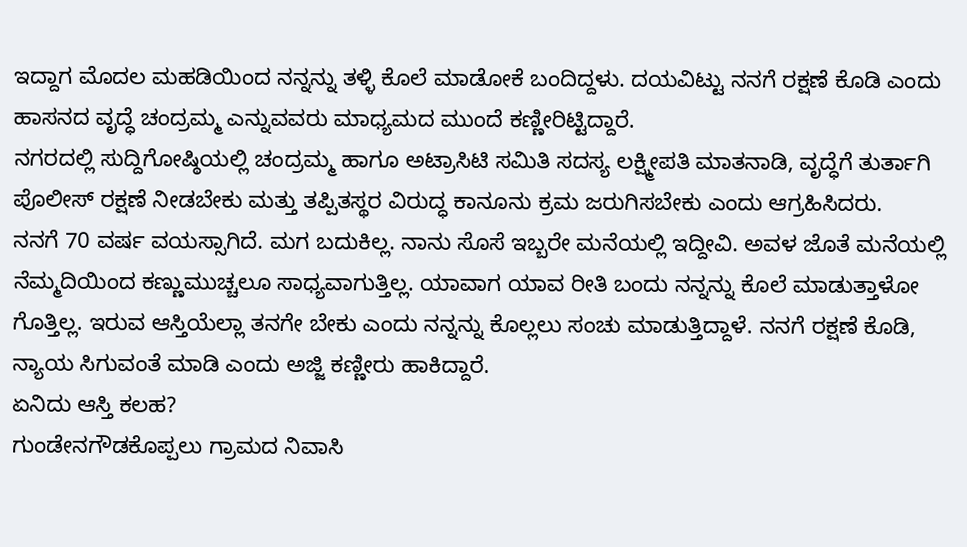ಇದ್ದಾಗ ಮೊದಲ ಮಹಡಿಯಿಂದ ನನ್ನನ್ನು ತಳ್ಳಿ ಕೊಲೆ ಮಾಡೋಕೆ ಬಂದಿದ್ದಳು. ದಯವಿಟ್ಟು ನನಗೆ ರಕ್ಷಣೆ ಕೊಡಿ ಎಂದು ಹಾಸನದ ವೃದ್ಧೆ ಚಂದ್ರಮ್ಮ ಎನ್ನುವವರು ಮಾಧ್ಯಮದ ಮುಂದೆ ಕಣ್ಣೀರಿಟ್ಟಿದ್ದಾರೆ.
ನಗರದಲ್ಲಿ ಸುದ್ದಿಗೋಷ್ಠಿಯಲ್ಲಿ ಚಂದ್ರಮ್ಮ ಹಾಗೂ ಅಟ್ರಾಸಿಟಿ ಸಮಿತಿ ಸದಸ್ಯ ಲಕ್ಷ್ಮೀಪತಿ ಮಾತನಾಡಿ, ವೃದ್ಧೆಗೆ ತುರ್ತಾಗಿ ಪೊಲೀಸ್ ರಕ್ಷಣೆ ನೀಡಬೇಕು ಮತ್ತು ತಪ್ಪಿತಸ್ಥರ ವಿರುದ್ಧ ಕಾನೂನು ಕ್ರಮ ಜರುಗಿಸಬೇಕು ಎಂದು ಆಗ್ರಹಿಸಿದರು.
ನನಗೆ 70 ವರ್ಷ ವಯಸ್ಸಾಗಿದೆ. ಮಗ ಬದುಕಿಲ್ಲ. ನಾನು ಸೊಸೆ ಇಬ್ಬರೇ ಮನೆಯಲ್ಲಿ ಇದ್ದೀವಿ. ಅವಳ ಜೊತೆ ಮನೆಯಲ್ಲಿ ನೆಮ್ಮದಿಯಿಂದ ಕಣ್ಣುಮುಚ್ಚಲೂ ಸಾಧ್ಯವಾಗುತ್ತಿಲ್ಲ. ಯಾವಾಗ ಯಾವ ರೀತಿ ಬಂದು ನನ್ನನ್ನು ಕೊಲೆ ಮಾಡುತ್ತಾಳೋ ಗೊತ್ತಿಲ್ಲ. ಇರುವ ಆಸ್ತಿಯೆಲ್ಲಾ ತನಗೇ ಬೇಕು ಎಂದು ನನ್ನನ್ನು ಕೊಲ್ಲಲು ಸಂಚು ಮಾಡುತ್ತಿದ್ದಾಳೆ. ನನಗೆ ರಕ್ಷಣೆ ಕೊಡಿ, ನ್ಯಾಯ ಸಿಗುವಂತೆ ಮಾಡಿ ಎಂದು ಅಜ್ಜಿ ಕಣ್ಣೀರು ಹಾಕಿದ್ದಾರೆ.
ಏನಿದು ಆಸ್ತಿ ಕಲಹ?
ಗುಂಡೇನಗೌಡಕೊಪ್ಪಲು ಗ್ರಾಮದ ನಿವಾಸಿ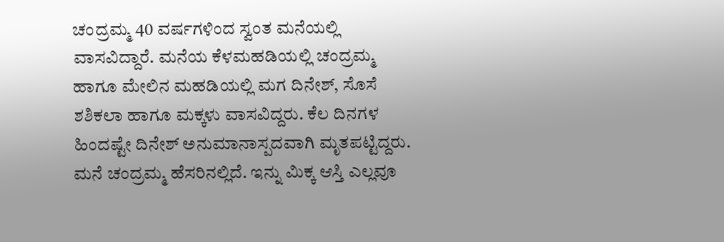ಚಂದ್ರಮ್ಮ 40 ವರ್ಷಗಳಿಂದ ಸ್ವಂತ ಮನೆಯಲ್ಲಿ ವಾಸವಿದ್ದಾರೆ. ಮನೆಯ ಕೆಳಮಹಡಿಯಲ್ಲಿ ಚಂದ್ರಮ್ಮ ಹಾಗೂ ಮೇಲಿನ ಮಹಡಿಯಲ್ಲಿ ಮಗ ದಿನೇಶ್, ಸೊಸೆ ಶಶಿಕಲಾ ಹಾಗೂ ಮಕ್ಕಳು ವಾಸವಿದ್ದರು. ಕೆಲ ದಿನಗಳ ಹಿಂದಷ್ಟೇ ದಿನೇಶ್ ಅನುಮಾನಾಸ್ಪದವಾಗಿ ಮೃತಪಟ್ಟಿದ್ದರು. ಮನೆ ಚಂದ್ರಮ್ಮ ಹೆಸರಿನಲ್ಲಿದೆ. ಇನ್ನು ಮಿಕ್ಕ ಆಸ್ತಿ ಎಲ್ಲವೂ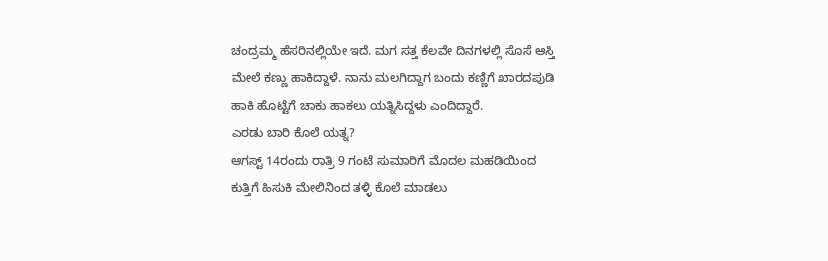ಚಂದ್ರಮ್ಮ ಹೆಸರಿನಲ್ಲಿಯೇ ಇದೆ. ಮಗ ಸತ್ತ ಕೆಲವೇ ದಿನಗಳಲ್ಲಿ ಸೊಸೆ ಆಸ್ತಿ ಮೇಲೆ ಕಣ್ಣು ಹಾಕಿದ್ದಾಳೆ. ನಾನು ಮಲಗಿದ್ದಾಗ ಬಂದು ಕಣ್ಣಿಗೆ ಖಾರದಪುಡಿ ಹಾಕಿ ಹೊಟ್ಟೆಗೆ ಚಾಕು ಹಾಕಲು ಯತ್ನಿಸಿದ್ದಳು ಎಂದಿದ್ದಾರೆ.
ಎರಡು ಬಾರಿ ಕೊಲೆ ಯತ್ನ?
ಆಗಸ್ಟ್ 14ರಂದು ರಾತ್ರಿ 9 ಗಂಟೆ ಸುಮಾರಿಗೆ ಮೊದಲ ಮಹಡಿಯಿಂದ ಕುತ್ತಿಗೆ ಹಿಸುಕಿ ಮೇಲಿನಿಂದ ತಳ್ಳಿ ಕೊಲೆ ಮಾಡಲು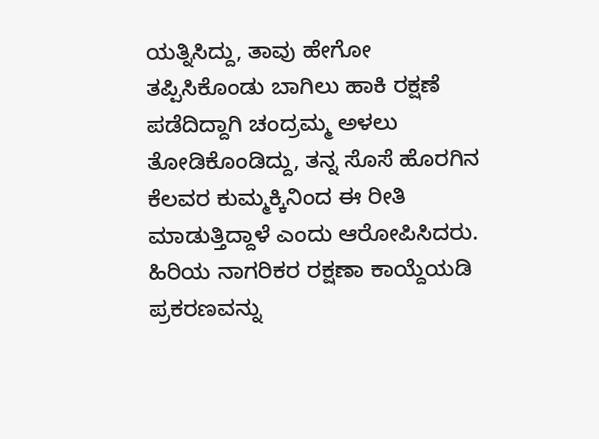ಯತ್ನಿಸಿದ್ದು, ತಾವು ಹೇಗೋ ತಪ್ಪಿಸಿಕೊಂಡು ಬಾಗಿಲು ಹಾಕಿ ರಕ್ಷಣೆ ಪಡೆದಿದ್ದಾಗಿ ಚಂದ್ರಮ್ಮ ಅಳಲು ತೋಡಿಕೊಂಡಿದ್ದು, ತನ್ನ ಸೊಸೆ ಹೊರಗಿನ ಕೆಲವರ ಕುಮ್ಮಕ್ಕಿನಿಂದ ಈ ರೀತಿ ಮಾಡುತ್ತಿದ್ದಾಳೆ ಎಂದು ಆರೋಪಿಸಿದರು.
ಹಿರಿಯ ನಾಗರಿಕರ ರಕ್ಷಣಾ ಕಾಯ್ದೆಯಡಿ ಪ್ರಕರಣವನ್ನು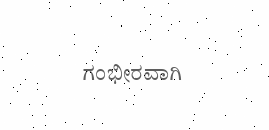ಗಂಭೀರವಾಗಿ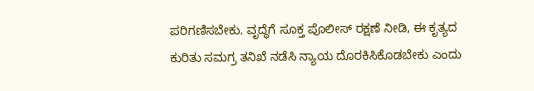ಪರಿಗಣಿಸಬೇಕು. ವೃದ್ಧೆಗೆ ಸೂಕ್ತ ಪೊಲೀಸ್ ರಕ್ಷಣೆ ನೀಡಿ, ಈ ಕೃತ್ಯದ ಕುರಿತು ಸಮಗ್ರ ತನಿಖೆ ನಡೆಸಿ ನ್ಯಾಯ ದೊರಕಿಸಿಕೊಡಬೇಕು ಎಂದು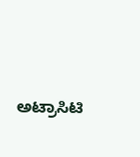ಅಟ್ರಾಸಿಟಿ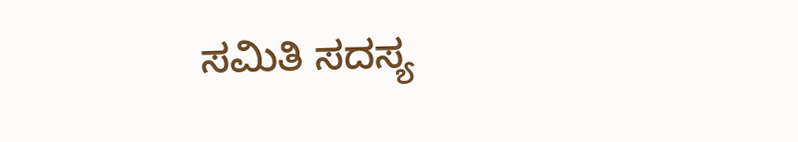ಸಮಿತಿ ಸದಸ್ಯ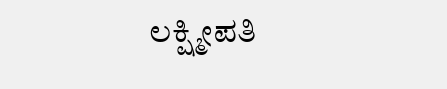ಲಕ್ಷ್ಮೀಪತಿ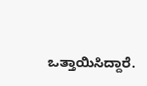ಒತ್ತಾಯಿಸಿದ್ದಾರೆ.